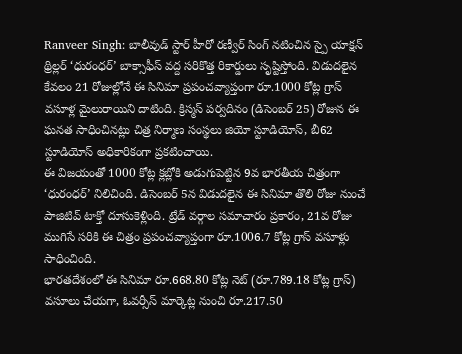Ranveer Singh: బాలీవుడ్ స్టార్ హీరో రణ్వీర్ సింగ్ నటించిన స్పై యాక్షన్ థ్రిల్లర్ ‘ధురంధర్’ బాక్సాఫీస్ వద్ద సరికొత్త రికార్డులు సృష్టిస్తోంది. విడుదలైన కేవలం 21 రోజుల్లోనే ఈ సినిమా ప్రపంచవ్యాప్తంగా రూ.1000 కోట్ల గ్రాస్ వసూళ్ల మైలురాయిని దాటింది. క్రిస్మస్ పర్వదినం (డిసెంబర్ 25) రోజున ఈ ఘనత సాధించినట్లు చిత్ర నిర్మాణ సంస్థలు జియో స్టూడియోస్, బీ62 స్టూడియోస్ అధికారికంగా ప్రకటించాయి.
ఈ విజయంతో 1000 కోట్ల క్లబ్లోకి అడుగుపెట్టిన 9వ భారతీయ చిత్రంగా ‘ధురంధర్’ నిలిచింది. డిసెంబర్ 5న విడుదలైన ఈ సినిమా తొలి రోజు నుంచే పాజిటివ్ టాక్తో దూసుకెళ్లింది. ట్రేడ్ వర్గాల సమాచారం ప్రకారం, 21వ రోజు ముగిసే సరికి ఈ చిత్రం ప్రపంచవ్యాప్తంగా రూ.1006.7 కోట్ల గ్రాస్ వసూళ్లు సాధించింది.
భారతదేశంలో ఈ సినిమా రూ.668.80 కోట్ల నెట్ (రూ.789.18 కోట్ల గ్రాస్) వసూలు చేయగా, ఓవర్సీస్ మార్కెట్ల నుంచి రూ.217.50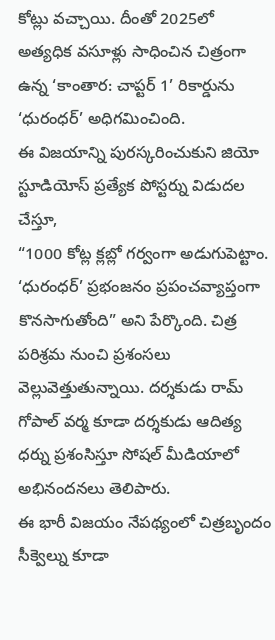కోట్లు వచ్చాయి. దీంతో 2025లో అత్యధిక వసూళ్లు సాధించిన చిత్రంగా ఉన్న ‘కాంతార: చాప్టర్ 1’ రికార్డును ‘ధురంధర్’ అధిగమించింది.
ఈ విజయాన్ని పురస్కరించుకుని జియో స్టూడియోస్ ప్రత్యేక పోస్టర్ను విడుదల చేస్తూ,
“1000 కోట్ల క్లబ్లో గర్వంగా అడుగుపెట్టాం. ‘ధురంధర్’ ప్రభంజనం ప్రపంచవ్యాప్తంగా కొనసాగుతోంది” అని పేర్కొంది. చిత్ర పరిశ్రమ నుంచి ప్రశంసలు వెల్లువెత్తుతున్నాయి. దర్శకుడు రామ్ గోపాల్ వర్మ కూడా దర్శకుడు ఆదిత్య ధర్ను ప్రశంసిస్తూ సోషల్ మీడియాలో అభినందనలు తెలిపారు.
ఈ భారీ విజయం నేపథ్యంలో చిత్రబృందం సీక్వెల్ను కూడా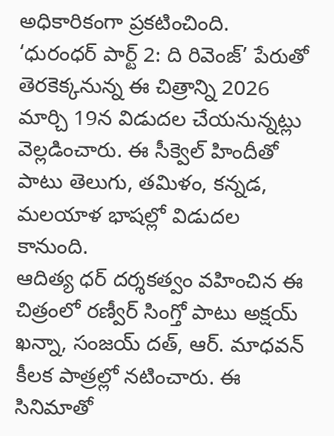అధికారికంగా ప్రకటించింది. ‘ధురంధర్ పార్ట్ 2: ది రివెంజ్’ పేరుతో తెరకెక్కనున్న ఈ చిత్రాన్ని 2026 మార్చి 19న విడుదల చేయనున్నట్లు వెల్లడించారు. ఈ సీక్వెల్ హిందీతో పాటు తెలుగు, తమిళం, కన్నడ, మలయాళ భాషల్లో విడుదల కానుంది.
ఆదిత్య ధర్ దర్శకత్వం వహించిన ఈ చిత్రంలో రణ్వీర్ సింగ్తో పాటు అక్షయ్ ఖన్నా, సంజయ్ దత్, ఆర్. మాధవన్ కీలక పాత్రల్లో నటించారు. ఈ సినిమాతో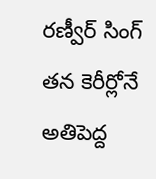రణ్వీర్ సింగ్ తన కెరీర్లోనే అతిపెద్ద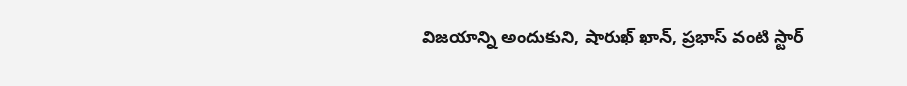విజయాన్ని అందుకుని, షారుఖ్ ఖాన్, ప్రభాస్ వంటి స్టార్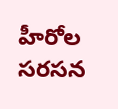హీరోల సరసన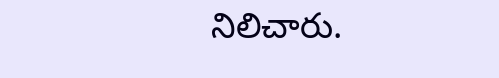నిలిచారు.